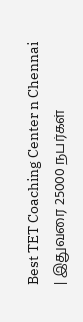Best TET Coaching Center n Chennai
| இதுவரை 25000 நபர்கள்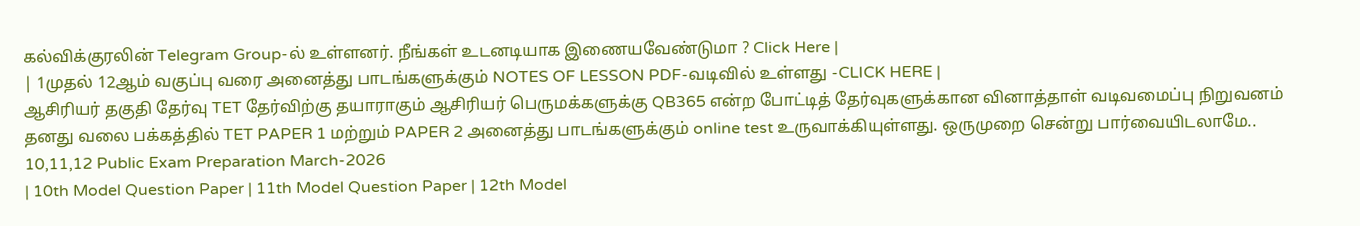கல்விக்குரலின் Telegram Group-ல் உள்ளனர். நீங்கள் உடனடியாக இணையவேண்டுமா ? Click Here |
| 1முதல் 12ஆம் வகுப்பு வரை அனைத்து பாடங்களுக்கும் NOTES OF LESSON PDF-வடிவில் உள்ளது -CLICK HERE |
ஆசிரியர் தகுதி தேர்வு TET தேர்விற்கு தயாராகும் ஆசிரியர் பெருமக்களுக்கு QB365 என்ற போட்டித் தேர்வுகளுக்கான வினாத்தாள் வடிவமைப்பு நிறுவனம் தனது வலை பக்கத்தில் TET PAPER 1 மற்றும் PAPER 2 அனைத்து பாடங்களுக்கும் online test உருவாக்கியுள்ளது. ஒருமுறை சென்று பார்வையிடலாமே..
10,11,12 Public Exam Preparation March-2026
| 10th Model Question Paper | 11th Model Question Paper | 12th Model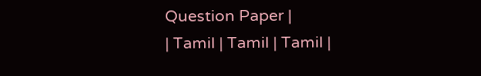Question Paper |
| Tamil | Tamil | Tamil |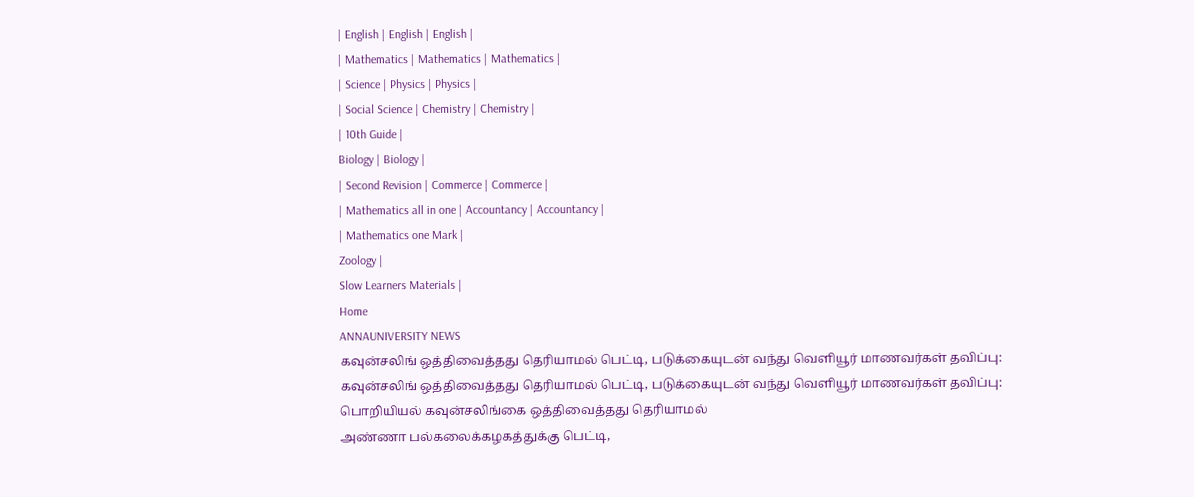| English | English | English |
| Mathematics | Mathematics | Mathematics |
| Science | Physics | Physics |
| Social Science | Chemistry | Chemistry |
| 10th Guide |
Biology | Biology |
| Second Revision | Commerce | Commerce |
| Mathematics all in one | Accountancy | Accountancy |
| Mathematics one Mark |
Zoology |
Slow Learners Materials |
Home
ANNAUNIVERSITY NEWS
கவுன்சலிங் ஒத்திவைத்தது தெரியாமல் பெட்டி, படுக்கையுடன் வந்து வெளியூர் மாணவர்கள் தவிப்பு:
கவுன்சலிங் ஒத்திவைத்தது தெரியாமல் பெட்டி, படுக்கையுடன் வந்து வெளியூர் மாணவர்கள் தவிப்பு:
பொறியியல் கவுன்சலிங்கை ஒத்திவைத்தது தெரியாமல்
அண்ணா பல்கலைக்கழகத்துக்கு பெட்டி,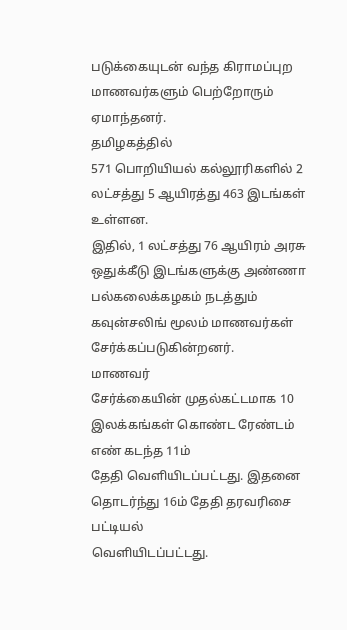படுக்கையுடன் வந்த கிராமப்புற
மாணவர்களும் பெற்றோரும் ஏமாந்தனர்.
தமிழகத்தில்
571 பொறியியல் கல்லூரிகளில் 2 லட்சத்து 5 ஆயிரத்து 463 இடங்கள் உள்ளன.
இதில், 1 லட்சத்து 76 ஆயிரம் அரசு ஒதுக்கீடு இடங்களுக்கு அண்ணா
பல்கலைக்கழகம் நடத்தும் கவுன்சலிங் மூலம் மாணவர்கள் சேர்க்கப்படுகின்றனர்.
மாணவர்
சேர்க்கையின் முதல்கட்டமாக 10 இலக்கங்கள் கொண்ட ரேண்டம் எண் கடந்த 11ம்
தேதி வெளியிடப்பட்டது. இதனை தொடர்ந்து 16ம் தேதி தரவரிசை பட்டியல்
வெளியிடப்பட்டது.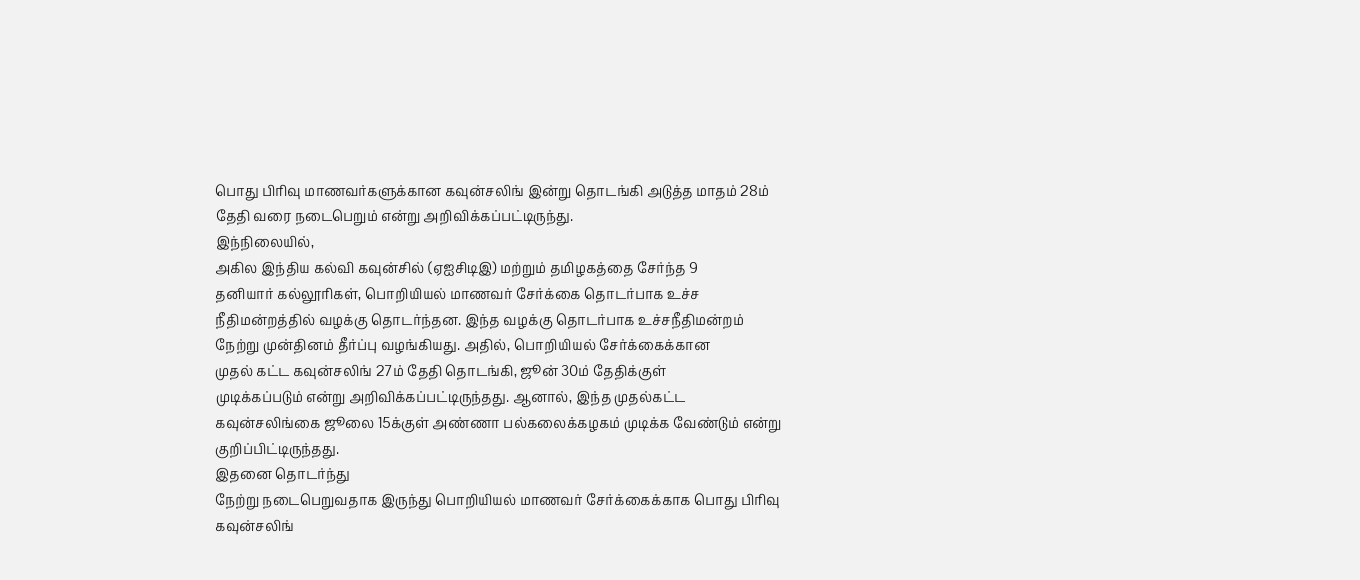பொது பிரிவு மாணவர்களுக்கான கவுன்சலிங் இன்று தொடங்கி அடுத்த மாதம் 28ம் தேதி வரை நடைபெறும் என்று அறிவிக்கப்பட்டிருந்து.
இந்நிலையில்,
அகில இந்திய கல்வி கவுன்சில் (ஏஐசிடிஇ) மற்றும் தமிழகத்தை சேர்ந்த 9
தனியார் கல்லூரிகள், பொறியியல் மாணவர் சேர்க்கை தொடர்பாக உச்ச
நீதிமன்றத்தில் வழக்கு தொடர்ந்தன. இந்த வழக்கு தொடர்பாக உச்சநீதிமன்றம்
நேற்று முன்தினம் தீர்ப்பு வழங்கியது. அதில், பொறியியல் சேர்க்கைக்கான
முதல் கட்ட கவுன்சலிங் 27ம் தேதி தொடங்கி, ஜூன் 30ம் தேதிக்குள்
முடிக்கப்படும் என்று அறிவிக்கப்பட்டிருந்தது. ஆனால், இந்த முதல்கட்ட
கவுன்சலிங்கை ஜூலை 15க்குள் அண்ணா பல்கலைக்கழகம் முடிக்க வேண்டும் என்று
குறிப்பிட்டிருந்தது.
இதனை தொடர்ந்து
நேற்று நடைபெறுவதாக இருந்து பொறியியல் மாணவர் சேர்க்கைக்காக பொது பிரிவு
கவுன்சலிங்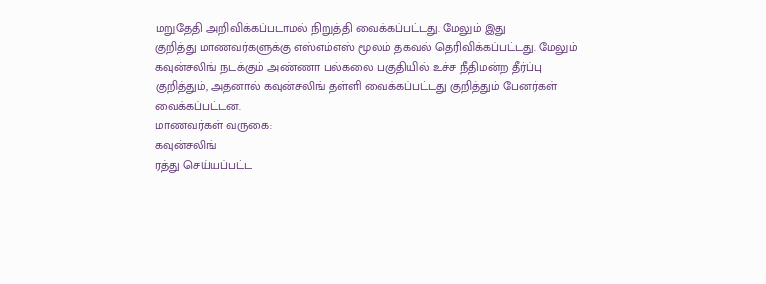மறுதேதி அறிவிக்கப்படாமல் நிறுத்தி வைக்கப்பட்டது. மேலும் இது
குறித்து மாணவர்களுக்கு எஸ்எம்எஸ் மூலம் தகவல் தெரிவிக்கப்பட்டது. மேலும்
கவுன்சலிங் நடக்கும் அண்ணா பல்கலை பகுதியில் உச்ச நீதிமன்ற தீர்ப்பு
குறித்தும், அதனால் கவுன்சலிங் தள்ளி வைக்கப்பட்டது குறித்தும் பேனர்கள்
வைக்கப்பட்டன.
மாணவர்கள் வருகை:
கவுன்சலிங்
ரத்து செய்யப்பட்ட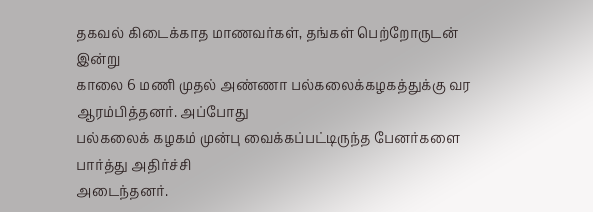தகவல் கிடைக்காத மாணவர்கள், தங்கள் பெற்றோருடன் இன்று
காலை 6 மணி முதல் அண்ணா பல்கலைக்கழகத்துக்கு வர ஆரம்பித்தனர். அப்போது
பல்கலைக் கழகம் முன்பு வைக்கப்பட்டிருந்த பேனர்களை பார்த்து அதிர்ச்சி
அடைந்தனர்.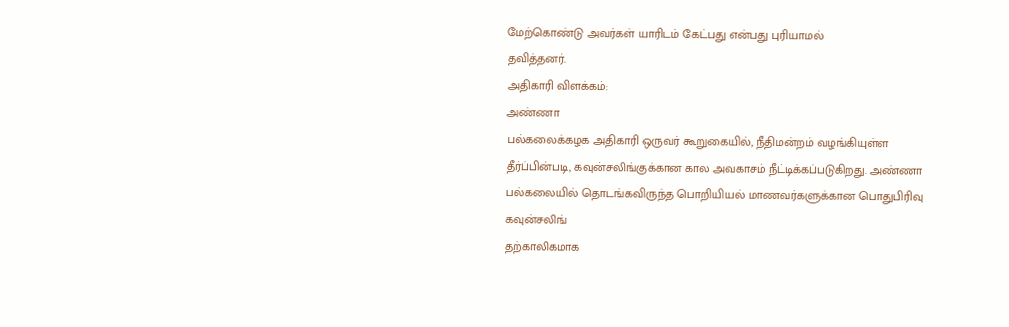மேற்கொண்டு அவர்கள் யாரிடம் கேட்பது என்பது புரியாமல்
தவித்தனர்.
அதிகாரி விளக்கம்:
அண்ணா
பல்கலைக்கழக அதிகாரி ஒருவர் கூறுகையில், நீதிமன்றம் வழங்கியுள்ள
தீர்ப்பின்படி, கவுன்சலிங்குக்கான கால அவகாசம் நீட்டிக்கப்படுகிறது. அண்ணா
பல்கலையில் தொடங்கவிருந்த பொறியியல் மாணவர்களுக்கான பொதுபிரிவு கவுன்சலிங்
தற்காலிகமாக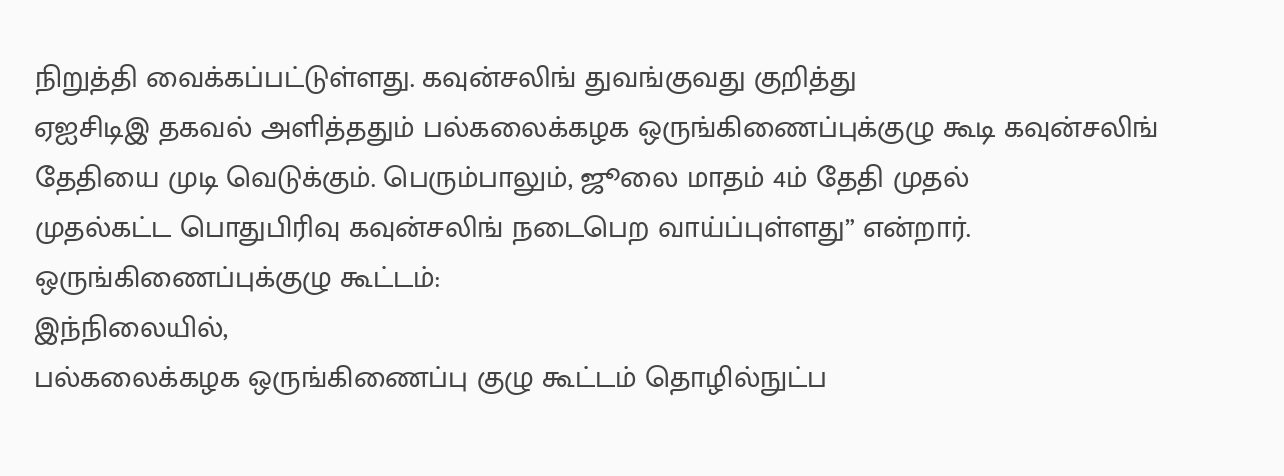நிறுத்தி வைக்கப்பட்டுள்ளது. கவுன்சலிங் துவங்குவது குறித்து
ஏஐசிடிஇ தகவல் அளித்ததும் பல்கலைக்கழக ஒருங்கிணைப்புக்குழு கூடி கவுன்சலிங்
தேதியை முடி வெடுக்கும். பெரும்பாலும், ஜூலை மாதம் 4ம் தேதி முதல்
முதல்கட்ட பொதுபிரிவு கவுன்சலிங் நடைபெற வாய்ப்புள்ளது” என்றார்.
ஒருங்கிணைப்புக்குழு கூட்டம்:
இந்நிலையில்,
பல்கலைக்கழக ஒருங்கிணைப்பு குழு கூட்டம் தொழில்நுட்ப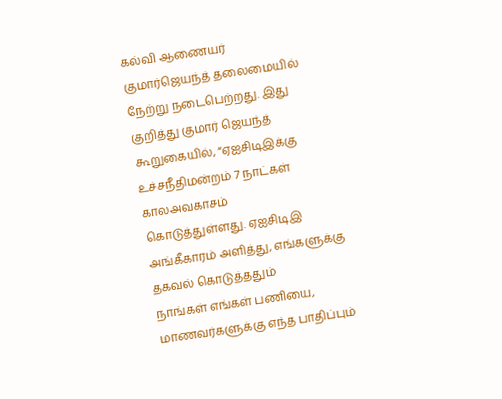கல்வி ஆணையர்
குமார்ஜெயந்த் தலைமையில் நேற்று நடைபெற்றது. இது குறித்து குமார் ஜெயந்த்
கூறுகையில், “ஏஐசிடிஇக்கு உச்சநீதிமன்றம் 7 நாட்கள் காலஅவகாசம்
கொடுத்துள்ளது. ஏஐசிடிஇ அங்கீகாரம் அளித்து, எங்களுக்கு தகவல் கொடுத்ததும்
நாங்கள் எங்கள் பணியை, மாணவர்களுக்கு எந்த பாதிப்பும்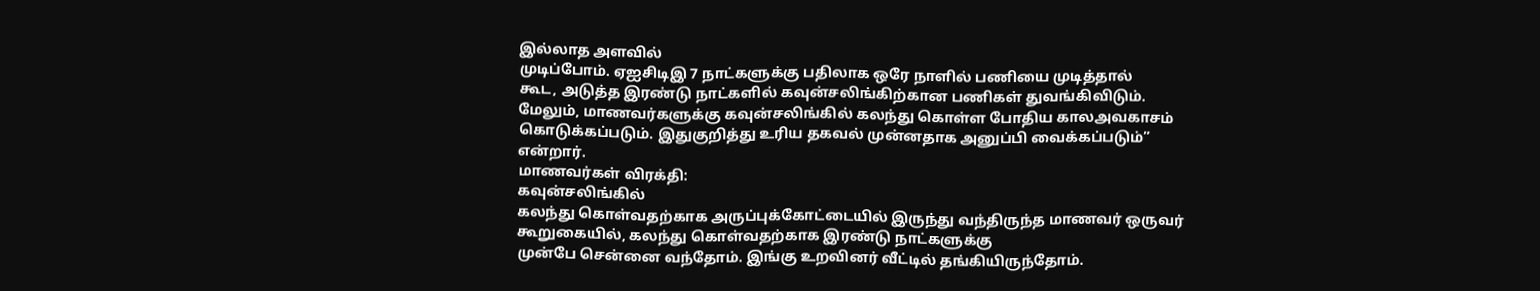இல்லாத அளவில்
முடிப்போம். ஏஐசிடிஇ 7 நாட்களுக்கு பதிலாக ஒரே நாளில் பணியை முடித்தால்
கூட, அடுத்த இரண்டு நாட்களில் கவுன்சலிங்கிற்கான பணிகள் துவங்கிவிடும்.
மேலும், மாணவர்களுக்கு கவுன்சலிங்கில் கலந்து கொள்ள போதிய காலஅவகாசம்
கொடுக்கப்படும். இதுகுறித்து உரிய தகவல் முன்னதாக அனுப்பி வைக்கப்படும்”
என்றார்.
மாணவர்கள் விரக்தி:
கவுன்சலிங்கில்
கலந்து கொள்வதற்காக அருப்புக்கோட்டையில் இருந்து வந்திருந்த மாணவர் ஒருவர்
கூறுகையில், கலந்து கொள்வதற்காக இரண்டு நாட்களுக்கு
முன்பே சென்னை வந்தோம். இங்கு உறவினர் வீட்டில் தங்கியிருந்தோம்.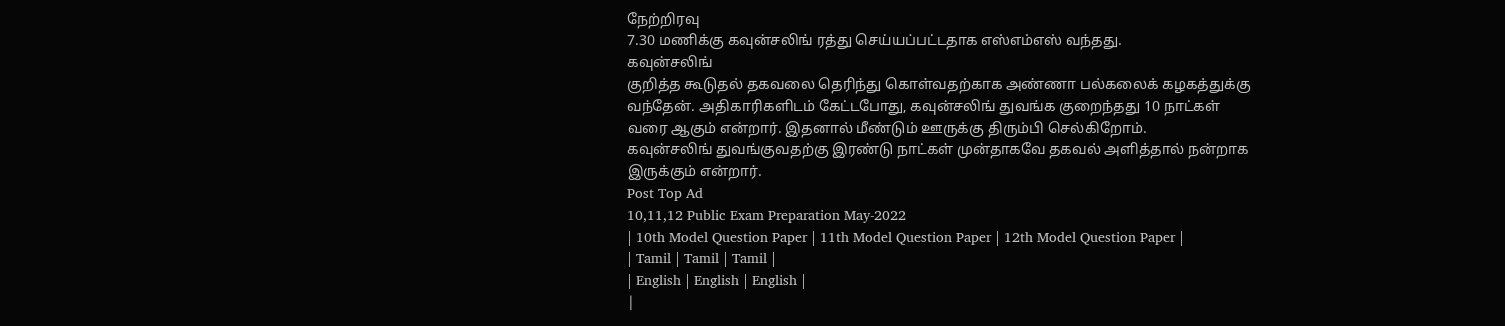நேற்றிரவு
7.30 மணிக்கு கவுன்சலிங் ரத்து செய்யப்பட்டதாக எஸ்எம்எஸ் வந்தது.
கவுன்சலிங்
குறித்த கூடுதல் தகவலை தெரிந்து கொள்வதற்காக அண்ணா பல்கலைக் கழகத்துக்கு
வந்தேன். அதிகாரிகளிடம் கேட்டபோது, கவுன்சலிங் துவங்க குறைந்தது 10 நாட்கள்
வரை ஆகும் என்றார். இதனால் மீண்டும் ஊருக்கு திரும்பி செல்கிறோம்.
கவுன்சலிங் துவங்குவதற்கு இரண்டு நாட்கள் முன்தாகவே தகவல் அளித்தால் நன்றாக
இருக்கும் என்றார்.
Post Top Ad
10,11,12 Public Exam Preparation May-2022
| 10th Model Question Paper | 11th Model Question Paper | 12th Model Question Paper |
| Tamil | Tamil | Tamil |
| English | English | English |
|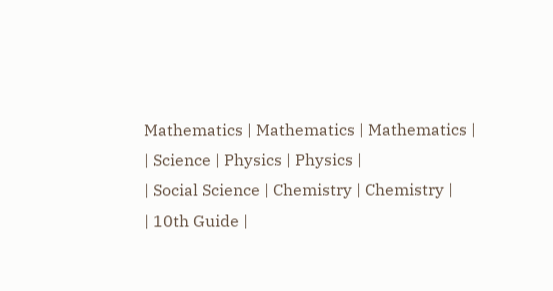Mathematics | Mathematics | Mathematics |
| Science | Physics | Physics |
| Social Science | Chemistry | Chemistry |
| 10th Guide |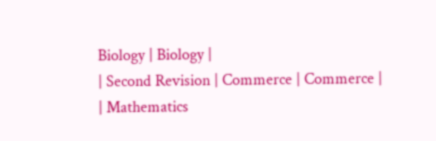Biology | Biology |
| Second Revision | Commerce | Commerce |
| Mathematics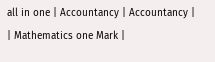all in one | Accountancy | Accountancy |
| Mathematics one Mark |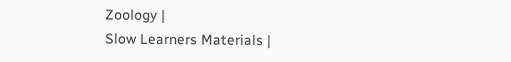Zoology |
Slow Learners Materials |